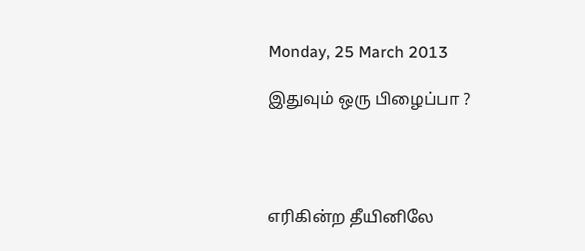Monday, 25 March 2013

இதுவும் ஒரு பிழைப்பா ?




எரிகின்ற தீயினிலே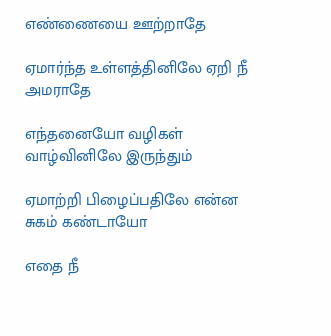எண்ணையை ஊற்றாதே

ஏமார்ந்த உள்ளத்தினிலே ஏறி நீ அமராதே

எந்தனையோ வழிகள் வாழ்வினிலே இருந்தும்

ஏமாற்றி பிழைப்பதிலே என்ன சுகம் கண்டாயோ

எதை நீ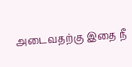அடைவதற்கு இதை நீ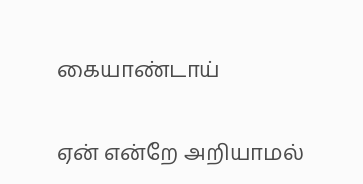கையாண்டாய்

ஏன் என்றே அறியாமல்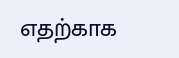எதற்காக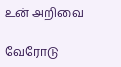உன் அறிவை

வேரோடு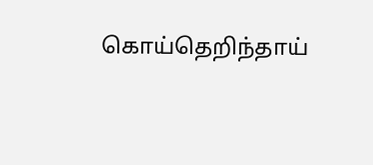கொய்தெறிந்தாய்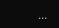...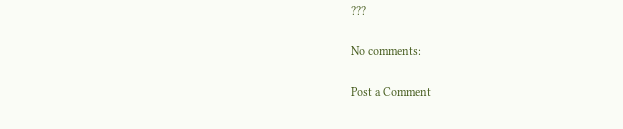???

No comments:

Post a Comment